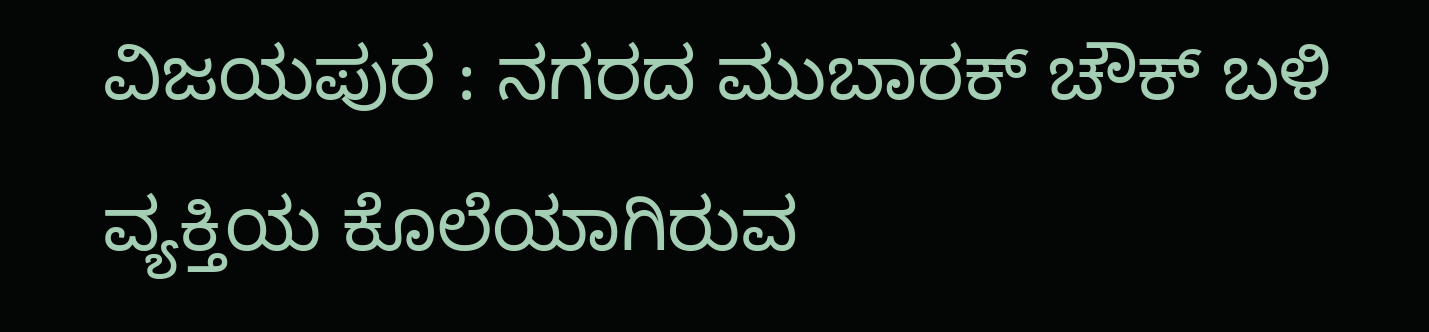ವಿಜಯಪುರ : ನಗರದ ಮುಬಾರಕ್ ಚೌಕ್ ಬಳಿ ವ್ಯಕ್ತಿಯ ಕೊಲೆಯಾಗಿರುವ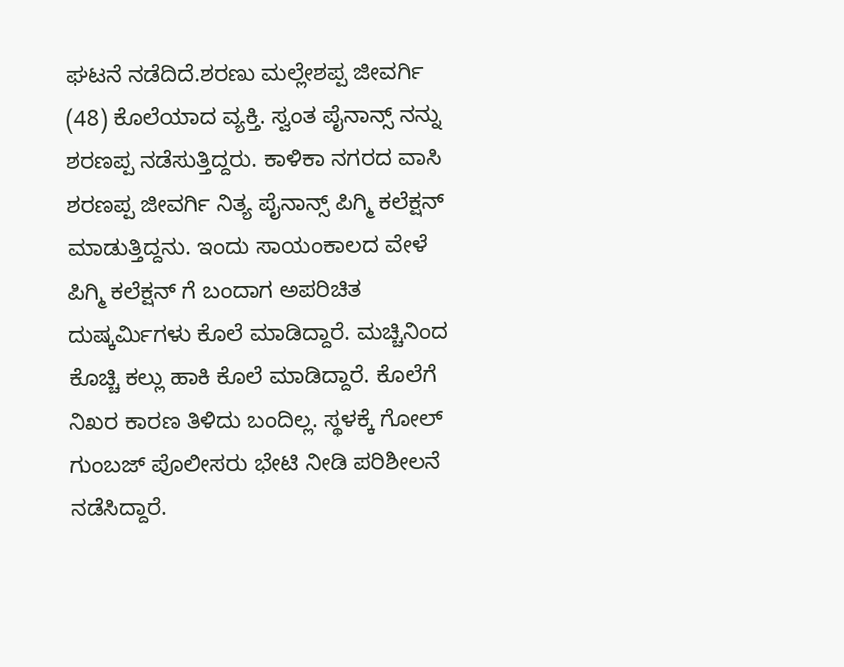ಘಟನೆ ನಡೆದಿದೆ.ಶರಣು ಮಲ್ಲೇಶಪ್ಪ ಜೀವರ್ಗಿ (48) ಕೊಲೆಯಾದ ವ್ಯಕ್ತಿ. ಸ್ವಂತ ಪೈನಾನ್ಸ್ ನನ್ನು ಶರಣಪ್ಪ ನಡೆಸುತ್ತಿದ್ದರು. ಕಾಳಿಕಾ ನಗರದ ವಾಸಿ ಶರಣಪ್ಪ ಜೀವರ್ಗಿ ನಿತ್ಯ ಪೈನಾನ್ಸ್ ಪಿಗ್ಮಿ ಕಲೆಕ್ಷನ್ ಮಾಡುತ್ತಿದ್ದನು. ಇಂದು ಸಾಯಂಕಾಲದ ವೇಳೆ ಪಿಗ್ಮಿ ಕಲೆಕ್ಷನ್ ಗೆ ಬಂದಾಗ ಅಪರಿಚಿತ ದುಷ್ಕರ್ಮಿಗಳು ಕೊಲೆ ಮಾಡಿದ್ದಾರೆ. ಮಚ್ಚಿನಿಂದ ಕೊಚ್ಚಿ ಕಲ್ಲು ಹಾಕಿ ಕೊಲೆ ಮಾಡಿದ್ದಾರೆ. ಕೊಲೆಗೆ ನಿಖರ ಕಾರಣ ತಿಳಿದು ಬಂದಿಲ್ಲ. ಸ್ಥಳಕ್ಕೆ ಗೋಲ್ ಗುಂಬಜ್ ಪೊಲೀಸರು ಭೇಟಿ ನೀಡಿ ಪರಿಶೀಲನೆ ನಡೆಸಿದ್ದಾರೆ.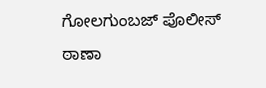ಗೋಲಗುಂಬಜ್ ಪೊಲೀಸ್ ಠಾಣಾ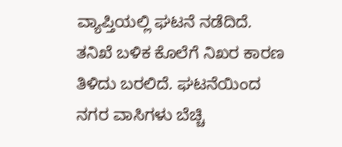ವ್ಯಾಪ್ತಿಯಲ್ಲಿ ಘಟನೆ ನಡೆದಿದೆ. ತನಿಖೆ ಬಳಿಕ ಕೊಲೆಗೆ ನಿಖರ ಕಾರಣ ತಿಳಿದು ಬರಲಿದೆ. ಘಟನೆಯಿಂದ ನಗರ ವಾಸಿಗಳು ಬೆಚ್ಚಿ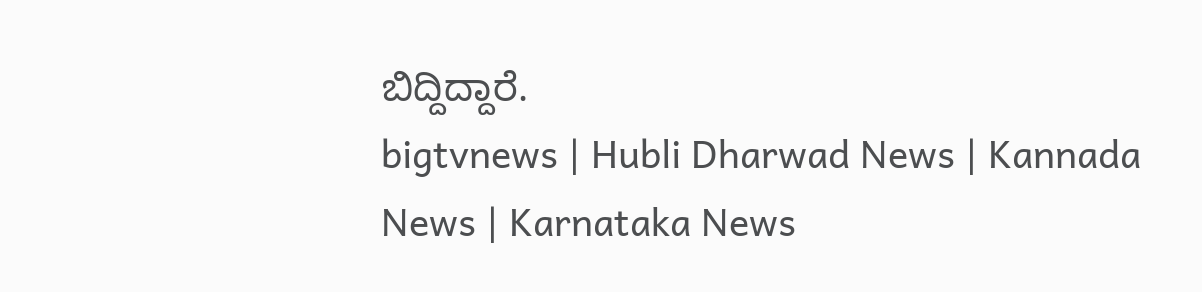ಬಿದ್ದಿದ್ದಾರೆ.
bigtvnews | Hubli Dharwad News | Kannada News | Karnataka News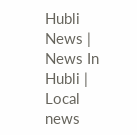Hubli News | News In Hubli | Local news